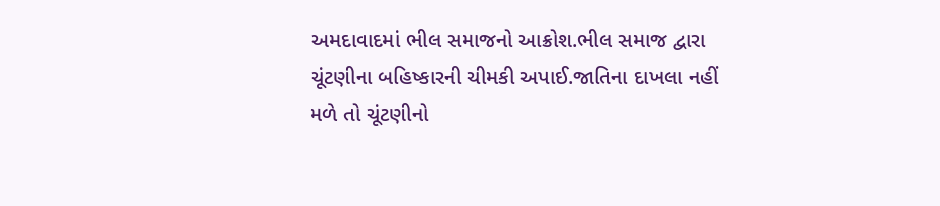અમદાવાદમાં ભીલ સમાજનો આક્રોશ.ભીલ સમાજ દ્વારા ચૂંટણીના બહિષ્કારની ચીમકી અપાઈ.જાતિના દાખલા નહીં મળે તો ચૂંટણીનો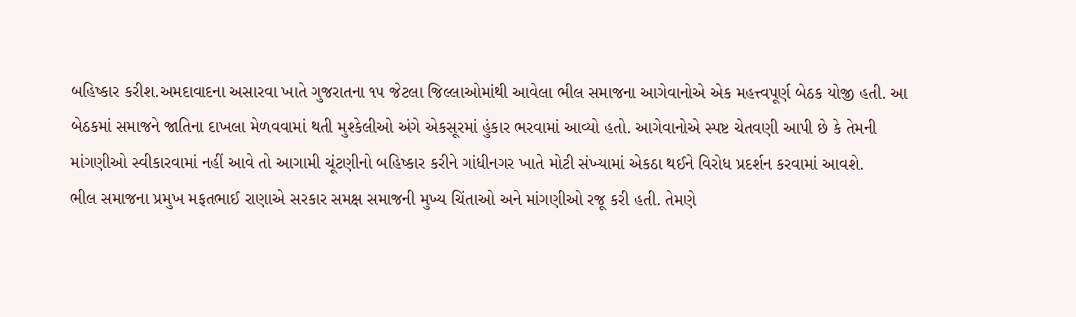બહિષ્કાર કરીશ.અમદાવાદના અસારવા ખાતે ગુજરાતના ૧૫ જેટલા જિલ્લાઓમાંથી આવેલા ભીલ સમાજના આગેવાનોએ એક મહત્ત્વપૂર્ણ બેઠક યોજી હતી. આ બેઠકમાં સમાજને જાતિના દાખલા મેળવવામાં થતી મુશ્કેલીઓ અંગે એકસૂરમાં હુંકાર ભરવામાં આવ્યો હતો. આગેવાનોએ સ્પષ્ટ ચેતવણી આપી છે કે તેમની માંગણીઓ સ્વીકારવામાં નહીં આવે તો આગામી ચૂંટણીનો બહિષ્કાર કરીને ગાંધીનગર ખાતે મોટી સંખ્યામાં એકઠા થઈને વિરોધ પ્રદર્શન કરવામાં આવશે.
ભીલ સમાજના પ્રમુખ મફતભાઈ રાણાએ સરકાર સમક્ષ સમાજની મુખ્ય ચિંતાઓ અને માંગણીઓ રજૂ કરી હતી. તેમણે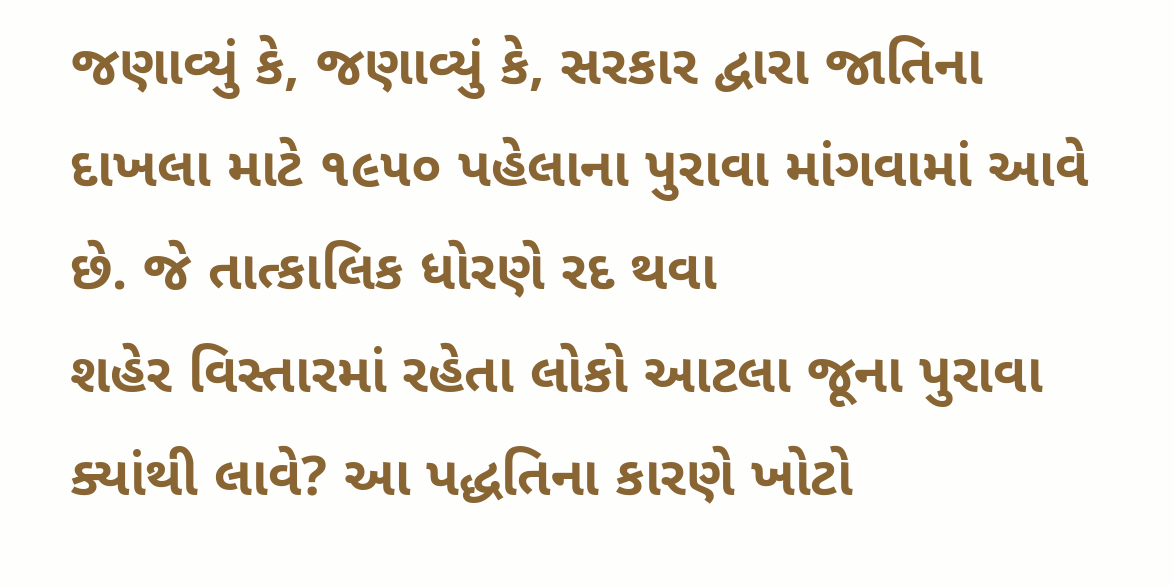જણાવ્યું કે, જણાવ્યું કે, સરકાર દ્વારા જાતિના દાખલા માટે ૧૯૫૦ પહેલાના પુરાવા માંગવામાં આવે છે. જે તાત્કાલિક ધોરણે રદ થવા
શહેર વિસ્તારમાં રહેતા લોકો આટલા જૂના પુરાવા ક્યાંથી લાવે? આ પદ્ધતિના કારણે ખોટો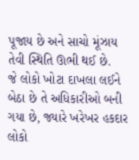પૂજાય છે અને સાચો મૂંઝાય તેવી સ્થિતિ ઊભી થઈ છે.
જે લોકો ખોટા દાખલા લઈને બેઠા છે તે અધિકારીઓ બની ગયા છે, જ્યારે ખરેખર હકદાર લોકો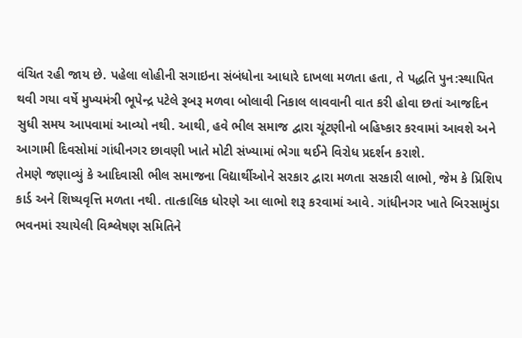વંચિત રહી જાય છે. પહેલા લોહીની સગાઇના સંબંધોના આધારે દાખલા મળતા હતા, તે પદ્ધતિ પુન:સ્થાપિત થવી ગયા વર્ષે મુખ્યમંત્રી ભૂપેન્દ્ર પટેલે રૂબરૂ મળવા બોલાવી નિકાલ લાવવાની વાત કરી હોવા છતાં આજદિન સુધી સમય આપવામાં આવ્યો નથી. આથી, હવે ભીલ સમાજ દ્વારા ચૂંટણીનો બહિષ્કાર કરવામાં આવશે અને આગામી દિવસોમાં ગાંધીનગર છાવણી ખાતે મોટી સંખ્યામાં ભેગા થઈને વિરોધ પ્રદર્શન કરાશે.
તેમણે જણાવ્યું કે આદિવાસી ભીલ સમાજના વિદ્યાર્થીઓને સરકાર દ્વારા મળતા સરકારી લાભો, જેમ કે પ્રિશિપ કાર્ડ અને શિષ્યવૃત્તિ મળતા નથી. તાત્કાલિક ધોરણે આ લાભો શરૂ કરવામાં આવે. ગાંધીનગર ખાતે બિરસામુંડા ભવનમાં રચાયેલી વિશ્લેષણ સમિતિને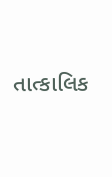તાત્કાલિક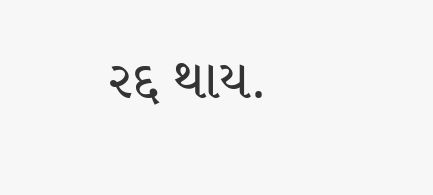રદ્દ થાય.